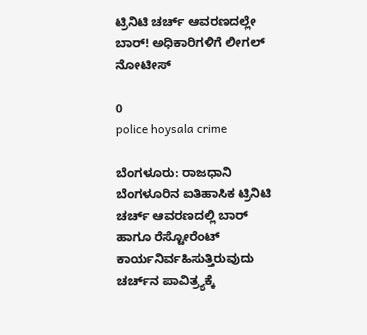ಟ್ರಿನಿಟಿ ಚರ್ಚ್ ಆವರಣದಲ್ಲೇ ಬಾರ್! ಅಧಿಕಾರಿಗಳಿಗೆ ಲೀಗಲ್ ನೋಟೀಸ್

0
police hoysala crime

ಬೆಂಗಳೂರು: ರಾಜಧಾನಿ ಬೆಂಗಳೂರಿನ ಐತಿಹಾಸಿಕ ಟ್ರಿನಿಟಿ ಚರ್ಚ್ ಆವರಣದಲ್ಲಿ ಬಾರ್ ಹಾಗೂ ರೆಸ್ಟೋರೆಂಟ್ ಕಾರ್ಯನಿರ್ವಹಿಸುತ್ತಿರುವುದು ಚರ್ಚ್‌ನ ಪಾವಿತ್ರ್ಯಕ್ಕೆ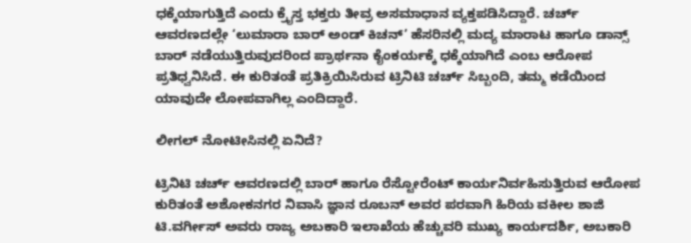ಧಕ್ಕೆಯಾಗುತ್ತಿದೆ ಎಂದು ಕ್ರೈಸ್ತ ಭಕ್ತರು ತೀವ್ರ ಅಸಮಾಧಾನ ವ್ಯಕ್ತಪಡಿಸಿದ್ದಾರೆ. ಚರ್ಚ್ ಆವರಣದಲ್ಲೇ ‘ಲುಮಾರಾ ಬಾರ್ ಅಂಡ್ ಕಿಚನ್’ ಹೆಸರಿನಲ್ಲಿ ಮದ್ಯ ಮಾರಾಟ ಹಾಗೂ ಡಾನ್ಸ್ ಬಾರ್ ನಡೆಯುತ್ತಿರುವುದರಿಂದ ಪ್ರಾರ್ಥನಾ ಕೈಂಕರ್ಯಕ್ಕೆ ಧಕ್ಕೆಯಾಗಿದೆ ಎಂಬ ಆರೋಪ ಪ್ರತಿಧ್ವನಿಸಿದೆ. ಈ ಕುರಿತಂತೆ ಪ್ರತಿಕ್ರಿಯಿಸಿರುವ ಟ್ರಿನಿಟಿ ಚರ್ಚ್ ಸಿಬ್ಬಂದಿ, ತಮ್ಮ ಕಡೆಯಿಂದ ಯಾವುದೇ ಲೋಪವಾಗಿಲ್ಲ ಎಂದಿದ್ದಾರೆ.

ಲೀಗಲ್ ನೋಟೀಸಿನಲ್ಲಿ ಏನಿದೆ?

ಟ್ರಿನಿಟಿ ಚರ್ಚ್ ಆವರಣದಲ್ಲಿ ಬಾರ್ ಹಾಗೂ ರೆಸ್ಟೋರೆಂಟ್ ಕಾರ್ಯನಿರ್ವಹಿಸುತ್ತಿರುವ ಆರೋಪ ಕುರಿತಂತೆ ಅಶೋಕನಗರ ನಿವಾಸಿ ಜ್ಞಾನ ರೂಬನ್ ಅವರ ಪರವಾಗಿ ಹಿರಿಯ ವಕೀಲ ಶಾಜಿ ಟಿ.ವರ್ಗೀಸ್ ಅವರು ರಾಜ್ಯ ಅಬಕಾರಿ ಇಲಾಖೆಯ ಹೆಚ್ಚುವರಿ ಮುಖ್ಯ ಕಾರ್ಯದರ್ಶಿ, ಅಬಕಾರಿ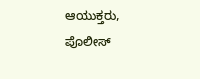ಆಯುಕ್ತರು, ಪೊಲೀಸ್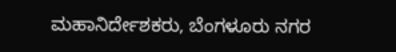ಮಹಾನಿರ್ದೇಶಕರು, ಬೆಂಗಳೂರು ನಗರ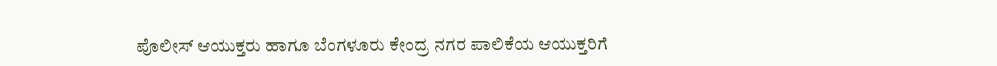ಪೊಲೀಸ್ ಆಯುಕ್ತರು ಹಾಗೂ ಬೆಂಗಳೂರು ಕೇಂದ್ರ ನಗರ ಪಾಲಿಕೆಯ ಆಯುಕ್ತರಿಗೆ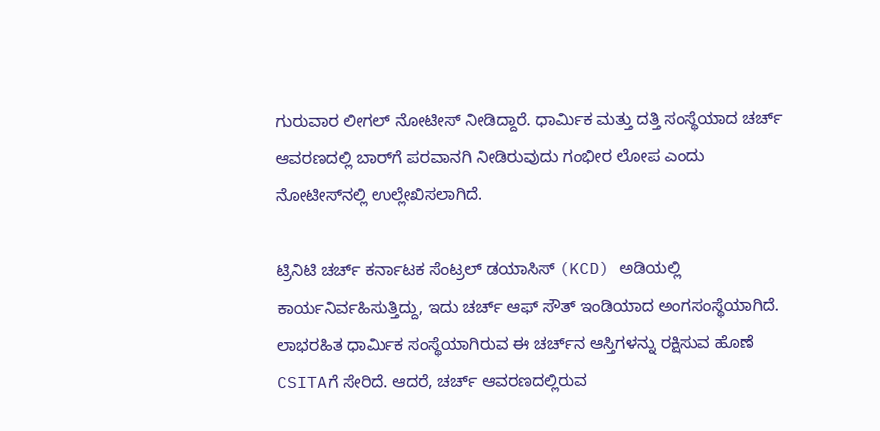ಗುರುವಾರ ಲೀಗಲ್ ನೋಟೀಸ್ ನೀಡಿದ್ದಾರೆ. ಧಾರ್ಮಿಕ ಮತ್ತು ದತ್ತಿ ಸಂಸ್ಥೆಯಾದ ಚರ್ಚ್ ಆವರಣದಲ್ಲಿ ಬಾರ್‌ಗೆ ಪರವಾನಗಿ ನೀಡಿರುವುದು ಗಂಭೀರ ಲೋಪ ಎಂದು ನೋಟೀಸ್‌ನಲ್ಲಿ ಉಲ್ಲೇಖಿಸಲಾಗಿದೆ.

ಟ್ರಿನಿಟಿ ಚರ್ಚ್‌ ಕರ್ನಾಟಕ ಸೆಂಟ್ರಲ್ ಡಯಾಸಿಸ್ (KCD) ಅಡಿಯಲ್ಲಿ ಕಾರ್ಯನಿರ್ವಹಿಸುತ್ತಿದ್ದು, ಇದು ಚರ್ಚ್ ಆಫ್ ಸೌತ್ ಇಂಡಿಯಾದ ಅಂಗಸಂಸ್ಥೆಯಾಗಿದೆ. ಲಾಭರಹಿತ ಧಾರ್ಮಿಕ ಸಂಸ್ಥೆಯಾಗಿರುವ ಈ ಚರ್ಚ್‌ನ ಆಸ್ತಿಗಳನ್ನು ರಕ್ಷಿಸುವ ಹೊಣೆ CSITAಗೆ ಸೇರಿದೆ. ಆದರೆ, ಚರ್ಚ್ ಆವರಣದಲ್ಲಿರುವ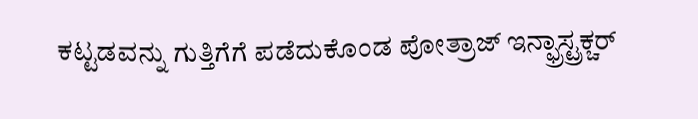ಕಟ್ಟಡವನ್ನು ಗುತ್ತಿಗೆಗೆ ಪಡೆದುಕೊಂಡ ಪೋತ್ರಾಜ್ ಇನ್ಫ್ರಾಸ್ಟ್ರಕ್ಚರ್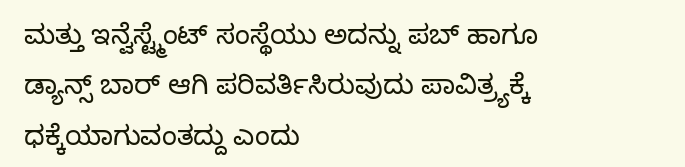ಮತ್ತು ಇನ್ವೆಸ್ಟ್ಮೆಂಟ್ ಸಂಸ್ಥೆಯು ಅದನ್ನು ಪಬ್ ಹಾಗೂ ಡ್ಯಾನ್ಸ್ ಬಾರ್ ಆಗಿ ಪರಿವರ್ತಿಸಿರುವುದು ಪಾವಿತ್ರ್ಯಕ್ಕೆ ಧಕ್ಕೆಯಾಗುವಂತದ್ದು ಎಂದು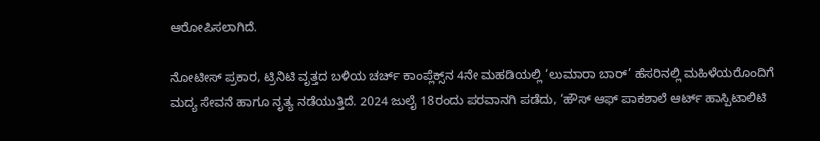ಆರೋಪಿಸಲಾಗಿದೆ.

ನೋಟೀಸ್ ಪ್ರಕಾರ, ಟ್ರಿನಿಟಿ ವೃತ್ತದ ಬಳಿಯ ಚರ್ಚ್ ಕಾಂಪ್ಲೆಕ್ಸ್‌ನ 4ನೇ ಮಹಡಿಯಲ್ಲಿ ‘ಲುಮಾರಾ ಬಾರ್’ ಹೆಸರಿನಲ್ಲಿ ಮಹಿಳೆಯರೊಂದಿಗೆ ಮದ್ಯ ಸೇವನೆ ಹಾಗೂ ನೃತ್ಯ ನಡೆಯುತ್ತಿದೆ. 2024 ಜುಲೈ 18ರಂದು ಪರವಾನಗಿ ಪಡೆದು, ‘ಹೌಸ್ ಆಫ್ ಪಾಕಶಾಲೆ ಆರ್ಟ್ ಹಾಸ್ಪಿಟಾಲಿಟಿ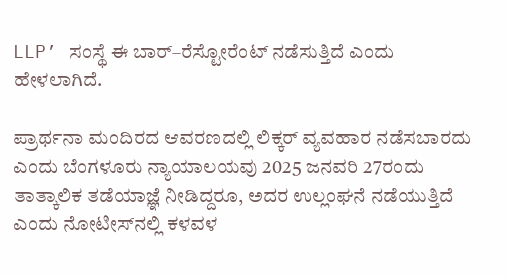LLP’ ಸಂಸ್ಥೆ ಈ ಬಾರ್–ರೆಸ್ಟೋರೆಂಟ್ ನಡೆಸುತ್ತಿದೆ ಎಂದು ಹೇಳಲಾಗಿದೆ.

ಪ್ರಾರ್ಥನಾ ಮಂದಿರದ ಆವರಣದಲ್ಲಿ ಲಿಕ್ಕರ್ ವ್ಯವಹಾರ ನಡೆಸಬಾರದು ಎಂದು ಬೆಂಗಳೂರು ನ್ಯಾಯಾಲಯವು 2025 ಜನವರಿ 27ರಂದು ತಾತ್ಕಾಲಿಕ ತಡೆಯಾಜ್ಞೆ ನೀಡಿದ್ದರೂ, ಅದರ ಉಲ್ಲಂಘನೆ ನಡೆಯುತ್ತಿದೆ ಎಂದು ನೋಟೀಸ್‌ನಲ್ಲಿ ಕಳವಳ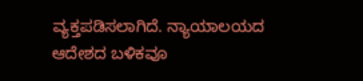ವ್ಯಕ್ತಪಡಿಸಲಾಗಿದೆ. ನ್ಯಾಯಾಲಯದ ಆದೇಶದ ಬಳಿಕವೂ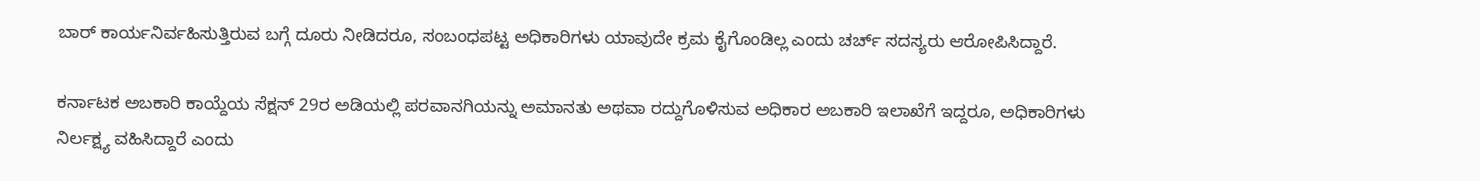ಬಾರ್ ಕಾರ್ಯನಿರ್ವಹಿಸುತ್ತಿರುವ ಬಗ್ಗೆ ದೂರು ನೀಡಿದರೂ, ಸಂಬಂಧಪಟ್ಟ ಅಧಿಕಾರಿಗಳು ಯಾವುದೇ ಕ್ರಮ ಕೈಗೊಂಡಿಲ್ಲ ಎಂದು ಚರ್ಚ್ ಸದಸ್ಯರು ಆರೋಪಿಸಿದ್ದಾರೆ.

ಕರ್ನಾಟಕ ಅಬಕಾರಿ ಕಾಯ್ದೆಯ ಸೆಕ್ಷನ್ 29ರ ಅಡಿಯಲ್ಲಿ ಪರವಾನಗಿಯನ್ನು ಅಮಾನತು ಅಥವಾ ರದ್ದುಗೊಳಿಸುವ ಅಧಿಕಾರ ಅಬಕಾರಿ ಇಲಾಖೆಗೆ ಇದ್ದರೂ, ಅಧಿಕಾರಿಗಳು ನಿರ್ಲಕ್ಷ್ಯ ವಹಿಸಿದ್ದಾರೆ ಎಂದು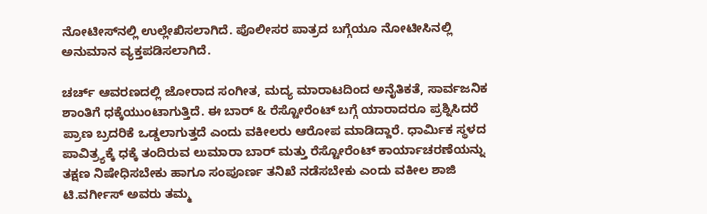ನೋಟೀಸ್‌ನಲ್ಲಿ ಉಲ್ಲೇಖಿಸಲಾಗಿದೆ. ಪೊಲೀಸರ ಪಾತ್ರದ ಬಗ್ಗೆಯೂ ನೋಟೀಸಿನಲ್ಲಿ ಅನುಮಾನ ವ್ಯಕ್ತಪಡಿಸಲಾಗಿದೆ.

ಚರ್ಚ್ ಆವರಣದಲ್ಲಿ ಜೋರಾದ ಸಂಗೀತ, ಮದ್ಯ ಮಾರಾಟದಿಂದ ಅನೈತಿಕತೆ, ಸಾರ್ವಜನಿಕ ಶಾಂತಿಗೆ ಧಕ್ಕೆಯುಂಟಾಗುತ್ತಿದೆ. ಈ ಬಾರ್ & ರೆಸ್ಟೋರೆಂಟ್ ಬಗ್ಗೆ ಯಾರಾದರೂ ಪ್ರಶ್ನಿಸಿದರೆ ಪ್ರಾಣ ಬ್ರದರಿಕೆ ಒಡ್ಡಲಾಗುತ್ತದೆ ಎಂದು ವಕೀಲರು ಆರೋಪ ಮಾಡಿದ್ದಾರೆ. ಧಾರ್ಮಿಕ ಸ್ಥಳದ ಪಾವಿತ್ರ್ಯಕ್ಕೆ ಧಕ್ಕೆ ತಂದಿರುವ ಲುಮಾರಾ ಬಾರ್ ಮತ್ತು ರೆಸ್ಟೋರೆಂಟ್ ಕಾರ್ಯಾಚರಣೆಯನ್ನು ತಕ್ಷಣ ನಿಷೇಧಿಸಬೇಕು ಹಾಗೂ ಸಂಪೂರ್ಣ ತನಿಖೆ ನಡೆಸಬೇಕು ಎಂದು ವಕೀಲ ಶಾಜಿ ಟಿ.ವರ್ಗೀಸ್ ಅವರು ತಮ್ಮ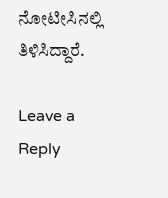ನೋಟೀಸಿನಲ್ಲಿ ತಿಳಿಸಿದ್ದಾರೆ.

Leave a Reply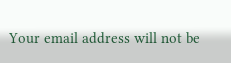Your email address will not be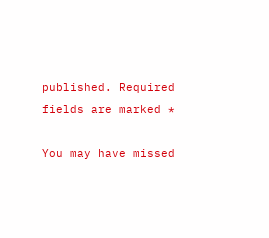published. Required fields are marked *

You may have missed